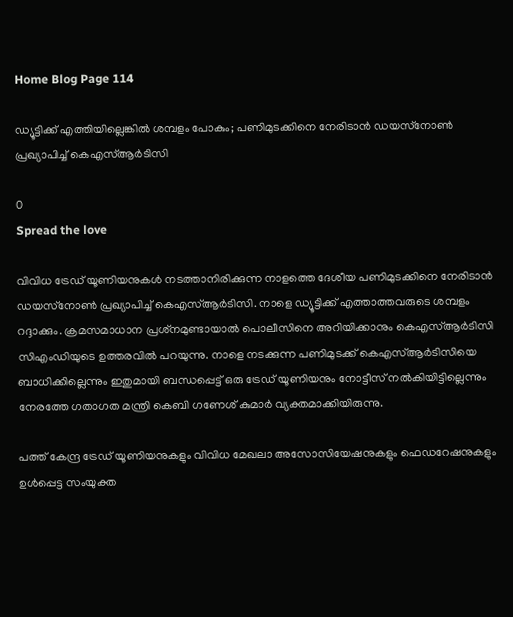Home Blog Page 114

ഡ്യൂട്ടിക്ക് എത്തിയില്ലെങ്കിൽ ശമ്പളം പോകും; പണിമുടക്കിനെ നേരിടാൻ ഡയസ്‌നോൺ പ്രഖ്യാപിച്ച് കെഎസ്‌ആർടിസി

0
Spread the love

വിവിധ ട്രേഡ് യൂണിയനുകൾ നടത്താനിരിക്കുന്ന നാളത്തെ ദേശീയ പണിമുടക്കിനെ നേരിടാൻ ഡയസ്‌നോൺ പ്രഖ്യാപിച്ച് കെഎസ്‌ആർടിസി. നാളെ ഡ്യൂട്ടിക്ക് എത്താത്തവരുടെ ശമ്പളം റദ്ദാക്കും. ക്രമസമാധാന പ്രശ്‌നമുണ്ടായാൽ പൊലീസിനെ അറിയിക്കാനും കെഎസ്‌ആർടിസി സിഎംഡിയുടെ ഉത്തരവിൽ പറയുന്നു. നാളെ നടക്കുന്ന പണിമുടക്ക് കെഎസ്‌ആർടിസിയെ ബാധിക്കില്ലെന്നും ഇതുമായി ബന്ധപ്പെട്ട് ഒരു ട്രേഡ് യൂണിയനും നോട്ടീസ് നൽകിയിട്ടില്ലെന്നും നേരത്തേ ഗതാഗത മന്ത്രി കെബി ഗണേശ് കുമാർ വ്യക്തമാക്കിയിരുന്നു.

പത്ത് കേന്ദ്ര ട്രേഡ് യൂണിയനുകളും വിവിധ മേഖലാ അസോസിയേഷനുകളും ഫെഡറേഷനുകളും ഉൾപ്പെട്ട സംയുക്ത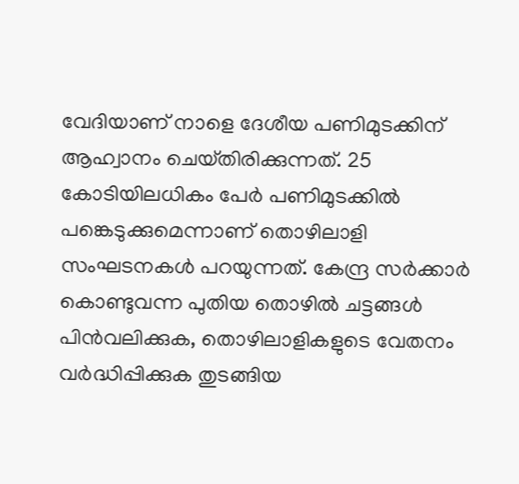വേദിയാണ് നാളെ ദേശീയ പണിമുടക്കിന് ആഹ്വാനം ചെയ്‌തിരിക്കുന്നത്. 25 കോടിയിലധികം പേർ പണിമുടക്കിൽ പങ്കെടുക്കുമെന്നാണ് തൊഴിലാളി സംഘടനകൾ പറയുന്നത്. കേന്ദ്ര സർക്കാർ കൊണ്ടുവന്ന പുതിയ തൊഴിൽ ചട്ടങ്ങൾ പിൻവലിക്കുക, തൊഴിലാളികളുടെ വേതനം വർദ്ധിപ്പിക്കുക തുടങ്ങിയ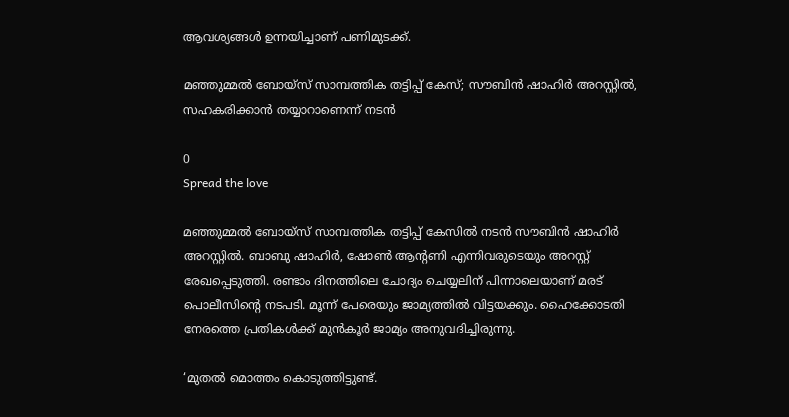ആവശ്യങ്ങൾ ഉന്നയിച്ചാണ് പണിമുടക്ക്.

മഞ്ഞുമ്മൽ ബോയ്സ് സാമ്പത്തിക തട്ടിപ്പ് കേസ്; സൗബിൻ ഷാഹിർ അറസ്റ്റിൽ, സഹകരിക്കാന്‍ തയ്യാറാണെന്ന് നടൻ

0
Spread the love

മഞ്ഞുമ്മൽ ബോയ്സ് സാമ്പത്തിക തട്ടിപ്പ് കേസിൽ നടൻ സൗബിൻ ഷാഹിർ അറസ്റ്റിൽ. ബാബു ഷാഹിർ, ഷോൺ ആന്റണി എന്നിവരുടെയും അറസ്റ്റ് രേഖപ്പെടുത്തി. രണ്ടാം ദിനത്തിലെ ചോദ്യം ചെയ്യലിന് പിന്നാലെയാണ് മരട് പൊലീസിന്റെ നടപടി. മൂന്ന് പേരെയും ജാമ്യത്തിൽ വിട്ടയക്കും. ഹൈക്കോടതി നേരത്തെ പ്രതികൾക്ക് മുൻ‌കൂർ ജാമ്യം അനുവദിച്ചിരുന്നു.

‘മുതല്‍ മൊത്തം കൊടുത്തിട്ടുണ്ട്.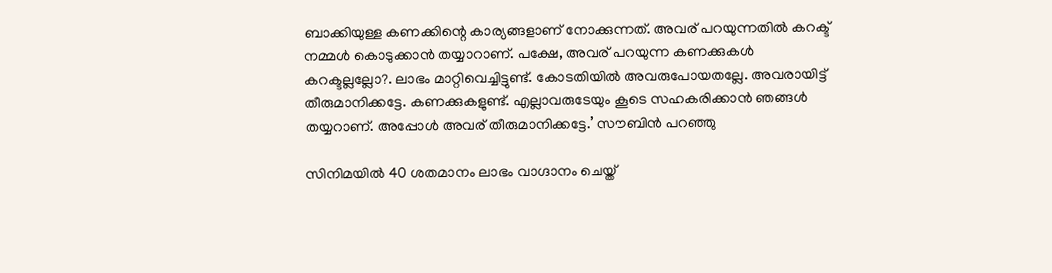ബാക്കിയുള്ള കണക്കിന്റെ കാര്യങ്ങളാണ് നോക്കുന്നത്. അവര് പറയുന്നതില്‍ കറക്ട് നമ്മള്‍ കൊടുക്കാന്‍ തയ്യാറാണ്. പക്ഷേ, അവര് പറയുന്ന കണക്കുകള്‍ കറക്ടല്ലല്ലോ?. ലാഭം മാറ്റിവെച്ചിട്ടുണ്ട്. കോടതിയില്‍ അവരുപോയതല്ലേ. അവരായിട്ട് തീരുമാനിക്കട്ടേ. കണക്കുകളുണ്ട്. എല്ലാവരുടേയും കൂടെ സഹകരിക്കാന്‍ ഞങ്ങള്‍ തയ്യറാണ്. അപ്പോള്‍ അവര് തീരുമാനിക്കട്ടേ.’ സൗബിന്‍ പറഞ്ഞു

സിനിമയില്‍ 40 ശതമാനം ലാഭം വാഗ്ദാനം ചെയ്ത്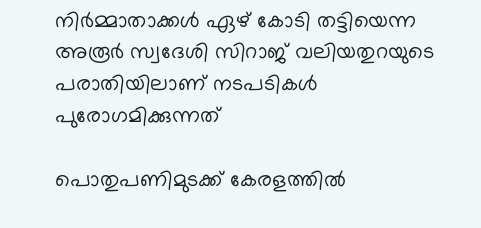നിര്‍മ്മാതാക്കള്‍ ഏഴ് കോടി തട്ടിയെന്ന അരൂര്‍ സ്വദേശി സിറാജ് വലിയതുറയുടെ പരാതിയിലാണ് നടപടികൾ പുരോഗമിക്കുന്നത്

പൊതുപണിമുടക്ക് കേരളത്തിൽ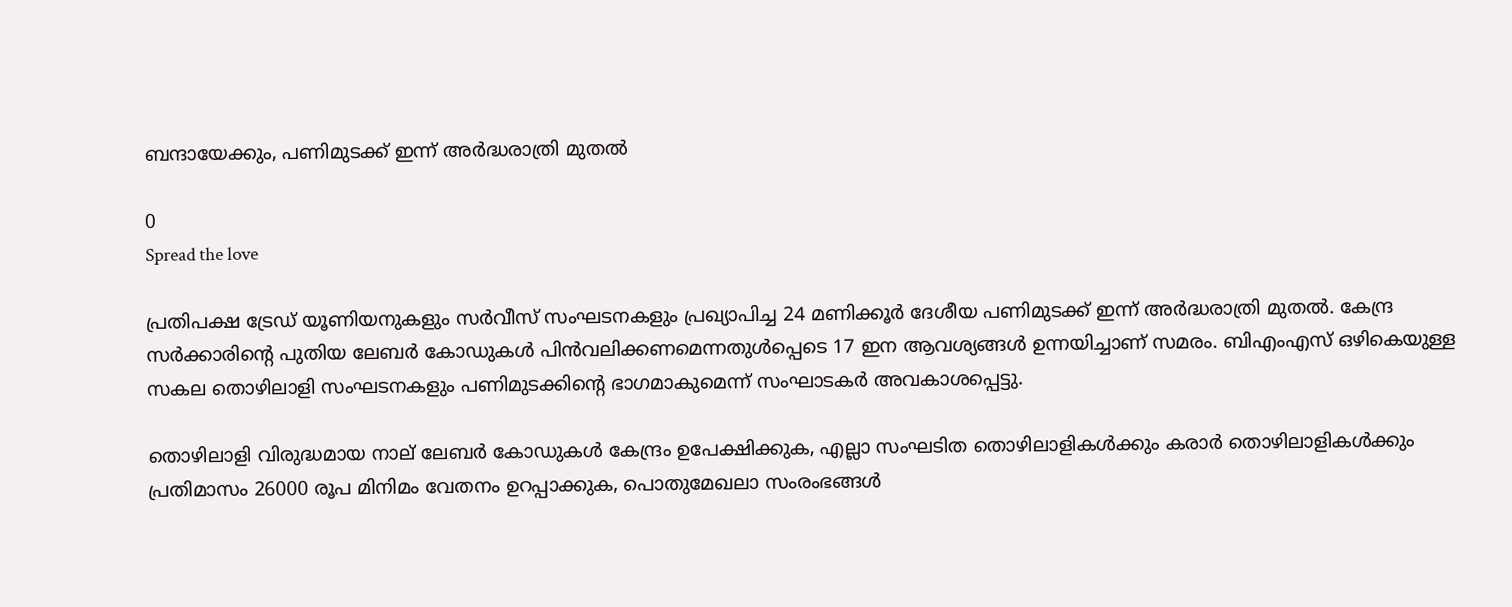ബന്ദായേക്കും, പണിമുടക്ക് ഇന്ന് അർദ്ധരാത്രി മുതൽ

0
Spread the love

പ്രതിപക്ഷ ട്രേഡ് യൂണിയനുകളും സർവീസ് സംഘടനകളും പ്രഖ്യാപിച്ച 24 മണിക്കൂർ ദേശീയ പണിമുടക്ക് ഇന്ന് അർദ്ധരാത്രി മുതൽ. കേന്ദ്ര സർക്കാരിൻ്റെ പുതിയ ലേബർ കോഡുകൾ പിൻവലിക്കണമെന്നതുൾപ്പെടെ 17 ഇന ആവശ്യങ്ങൾ ഉന്നയിച്ചാണ് സമരം. ബിഎംഎസ് ഒഴികെയുള്ള സകല തൊഴിലാളി സംഘടനകളും പണിമുടക്കിൻ്റെ ഭാഗമാകുമെന്ന് സംഘാടകർ അവകാശപ്പെട്ടു.

തൊഴിലാളി വിരുദ്ധമായ നാല് ലേബർ കോഡുകൾ കേന്ദ്രം ഉപേക്ഷിക്കുക, എല്ലാ സംഘടിത തൊഴിലാളികൾക്കും കരാർ തൊഴിലാളികൾക്കും പ്രതിമാസം 26000 രൂപ മിനിമം വേതനം ഉറപ്പാക്കുക, പൊതുമേഖലാ സംരംഭങ്ങൾ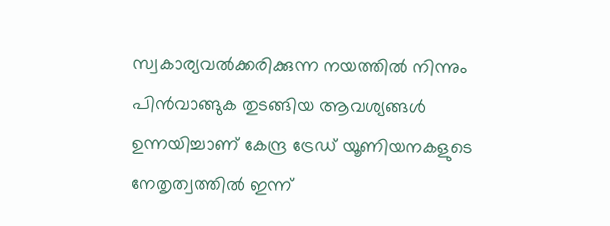സ്വകാര്യവൽക്കരിക്കുന്ന നയത്തിൽ നിന്നും പിൻവാങ്ങുക തുടങ്ങിയ ആവശ്യങ്ങൾ ഉന്നയിച്ചാണ് കേന്ദ്ര ട്രേഡ് യൂണിയനകളുടെ നേതൃത്വത്തിൽ ഇന്ന്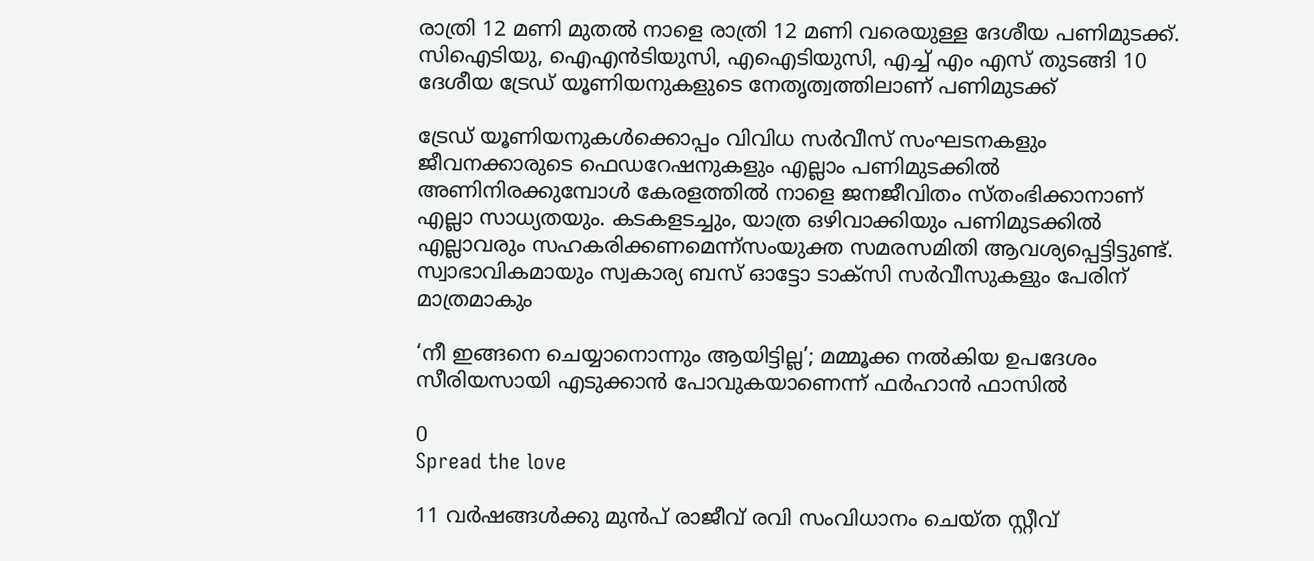രാത്രി 12 മണി മുതൽ നാളെ രാത്രി 12 മണി വരെയുള്ള ദേശീയ പണിമുടക്ക്. സിഐടിയു, ഐഎൻടിയുസി, എഐടിയുസി, എച്ച് എം എസ് തുടങ്ങി 10 ദേശീയ ട്രേഡ് യൂണിയനുകളുടെ നേതൃത്വത്തിലാണ് പണിമുടക്ക്

ട്രേഡ് യൂണിയനുകൾക്കൊപ്പം വിവിധ സർവീസ് സംഘടനകളും ജീവനക്കാരുടെ ഫെഡറേഷനുകളും എല്ലാം പണിമുടക്കിൽ അണിനിരക്കുമ്പോൾ കേരളത്തിൽ നാളെ ജനജീവിതം സ്തംഭിക്കാനാണ് എല്ലാ സാധ്യതയും. കടകളടച്ചും, യാത്ര ഒഴിവാക്കിയും പണിമുടക്കില്‍ എല്ലാവരും സഹകരിക്കണമെന്ന്സംയുക്ത സമരസമിതി ആവശ്യപ്പെട്ടിട്ടുണ്ട്. സ്വാഭാവികമായും സ്വകാര്യ ബസ് ഓട്ടോ ടാക്സി സർവീസുകളും പേരിന് മാത്രമാകും

‘നീ ഇങ്ങനെ ചെയ്യാനൊന്നും ആയിട്ടില്ല’; മമ്മൂക്ക നൽകിയ ഉപദേശം സീരിയസായി എടുക്കാൻ പോവുകയാണെന്ന് ഫര്‍ഹാന്‍ ഫാസില്‍

0
Spread the love

11 വർഷങ്ങൾക്കു മുൻപ് രാജീവ് രവി സംവിധാനം ചെയ്ത സ്റ്റീവ്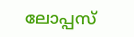ലോപ്പസ്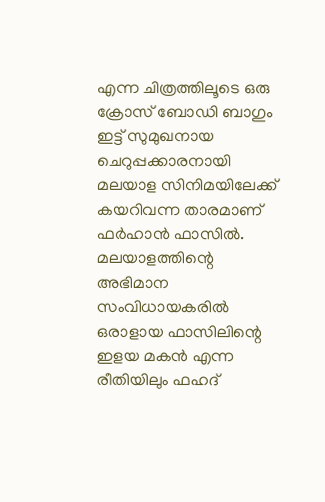എന്ന ചിത്രത്തിലൂടെ ഒരു ക്രോസ് ബോഡി ബാഗും ഇട്ട് സുമുഖനായ ചെറുപ്പക്കാരനായി മലയാള സിനിമയിലേക്ക് കയറിവന്ന താരമാണ് ഫർഹാൻ ഫാസിൽ. മലയാളത്തിന്റെ അഭിമാന സംവിധായകരിൽ ഒരാളായ ഫാസിലിന്റെ ഇളയ മകൻ എന്ന രീതിയിലും ഫഹദ്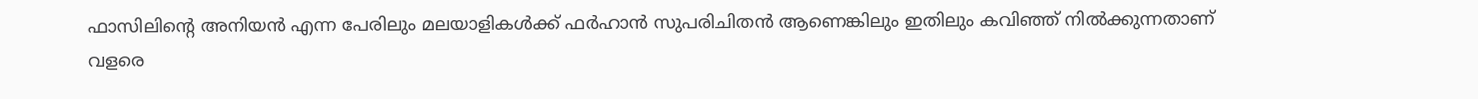ഫാസിലിന്റെ അനിയൻ എന്ന പേരിലും മലയാളികൾക്ക് ഫർഹാൻ സുപരിചിതൻ ആണെങ്കിലും ഇതിലും കവിഞ്ഞ് നിൽക്കുന്നതാണ് വളരെ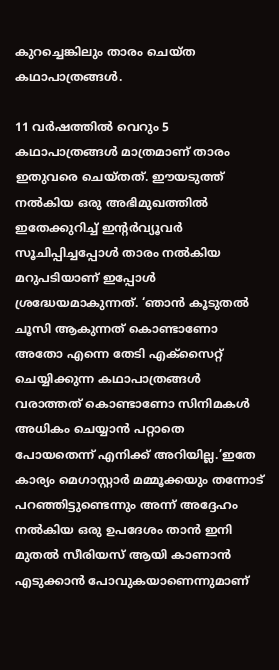കുറച്ചെങ്കിലും താരം ചെയ്ത കഥാപാത്രങ്ങൾ.

11 വർഷത്തിൽ വെറും 5 കഥാപാത്രങ്ങൾ മാത്രമാണ് താരം ഇതുവരെ ചെയ്തത്. ഈയടുത്ത് നൽകിയ ഒരു അഭിമുഖത്തിൽ ഇതേക്കുറിച്ച് ഇന്റർവ്യൂവർ സൂചിപ്പിച്ചപ്പോൾ താരം നൽകിയ മറുപടിയാണ് ഇപ്പോൾ ശ്രദ്ധേയമാകുന്നത്. ‘ഞാന്‍ കൂടുതല്‍ ചൂസി ആകുന്നത് കൊണ്ടാണോ അതോ എന്നെ തേടി എക്‌സൈറ്റ് ചെയ്യിക്കുന്ന കഥാപാത്രങ്ങള്‍ വരാത്തത് കൊണ്ടാണോ സിനിമകള്‍ അധികം ചെയ്യാന്‍ പറ്റാതെ പോയതെന്ന് എനിക്ക് അറിയില്ല.’ഇതേ കാര്യം മെഗാസ്റ്റാർ മമ്മൂക്കയും തന്നോട് പറഞ്ഞിട്ടുണ്ടെന്നും അന്ന് അദ്ദേഹം നൽകിയ ഒരു ഉപദേശം താൻ ഇനി മുതൽ സീരിയസ് ആയി കാണാൻ എടുക്കാൻ പോവുകയാണെന്നുമാണ്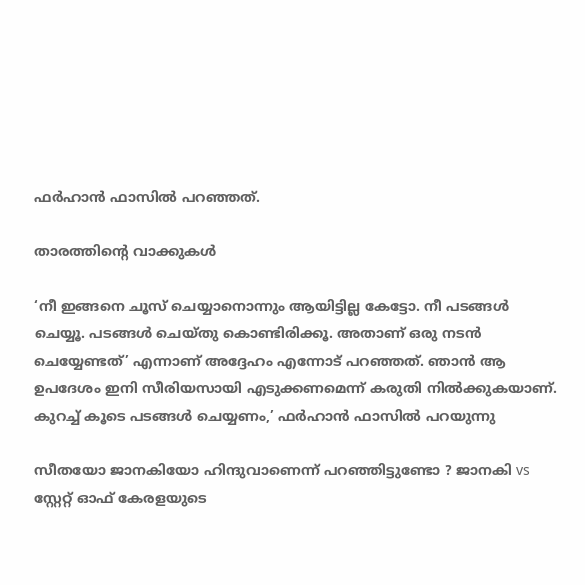ഫർഹാൻ ഫാസിൽ പറഞ്ഞത്.

താരത്തിന്റെ വാക്കുകൾ

‘നീ ഇങ്ങനെ ചൂസ് ചെയ്യാനൊന്നും ആയിട്ടില്ല കേട്ടോ. നീ പടങ്ങള്‍ ചെയ്യൂ. പടങ്ങള്‍ ചെയ്തു കൊണ്ടിരിക്കൂ. അതാണ് ഒരു നടന്‍ ചെയ്യേണ്ടത്’ എന്നാണ് അദ്ദേഹം എന്നോട് പറഞ്ഞത്. ഞാന്‍ ആ ഉപദേശം ഇനി സീരിയസായി എടുക്കണമെന്ന് കരുതി നില്‍ക്കുകയാണ്. കുറച്ച് കൂടെ പടങ്ങള്‍ ചെയ്യണം,’ ഫര്‍ഹാന്‍ ഫാസില്‍ പറയുന്നു

സീതയോ ജാനകിയോ ഹിന്ദുവാണെന്ന് പറഞ്ഞിട്ടുണ്ടോ ? ജാനകി vs സ്റ്റേറ്റ് ഓഫ് കേരളയുടെ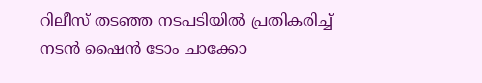റിലീസ് തടഞ്ഞ നടപടിയിൽ പ്രതികരിച്ച് നടൻ ഷൈൻ ടോം ചാക്കോ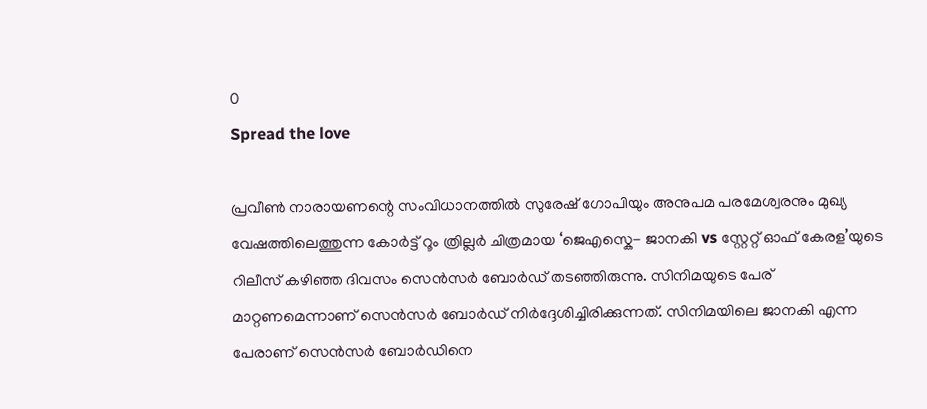0
Spread the love

പ്രവീൺ നാരായണന്റെ സംവിധാനത്തിൽ സുരേഷ് ഗോപിയും അനുപമ പരമേശ്വരനും മുഖ്യ വേഷത്തിലെത്തുന്ന കോർട്ട് റൂം ത്രില്ലർ ചിത്രമായ ‘ജെഎസ്കെ- ജാനകി vs സ്റ്റേറ്റ് ഓഫ് കേരള’യുടെ റിലീസ് കഴിഞ്ഞ ദിവസം സെൻസർ ബോർഡ് തടഞ്ഞിരുന്നു. സിനിമയുടെ പേര് മാറ്റണമെന്നാണ് സെൻസർ ബോർഡ് നിർദ്ദേശിച്ചിരിക്കുന്നത്. സിനിമയിലെ ജാനകി എന്ന പേരാണ് സെൻസർ ബോർഡിനെ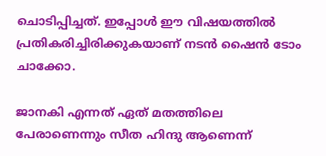ചൊടിപ്പിച്ചത്. ഇപ്പോൾ ഈ വിഷയത്തിൽ പ്രതികരിച്ചിരിക്കുകയാണ് നടൻ ഷൈൻ ടോം ചാക്കോ.

ജാനകി എന്നത് ഏത് മതത്തിലെ പേരാണെന്നും സീത ഹിന്ദു ആണെന്ന്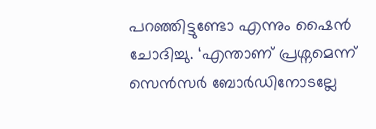പറഞ്ഞിട്ടുണ്ടോ എന്നും ഷൈൻ ചോദിച്ചു. ‘എന്താണ് പ്രശ്നമെന്ന് സെൻസർ ബോർഡിനോടല്ലേ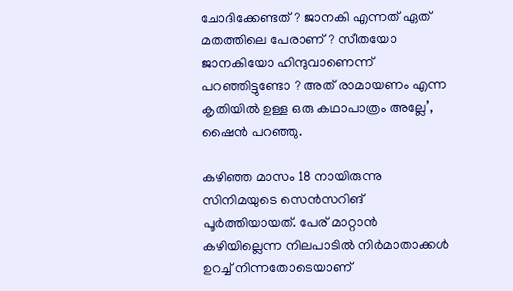ചോദിക്കേണ്ടത് ? ജാനകി എന്നത് ഏത് മതത്തിലെ പേരാണ് ? സീതയോ ജാനകിയോ ഹിന്ദുവാണെന്ന് പറഞ്ഞിട്ടുണ്ടോ ? അത് രാമായണം എന്ന കൃതിയിൽ ഉള്ള ഒരു കഥാപാത്രം അല്ലേ’, ഷൈൻ പറഞ്ഞു.

കഴിഞ്ഞ മാസം 18 നായിരുന്നു സിനിമയുടെ സെൻസറിങ് പൂർത്തിയായത്. പേര് മാറ്റാൻ കഴിയില്ലെന്ന നിലപാടിൽ നിർമാതാക്കൾ ഉറച്ച് നിന്നതോടെയാണ്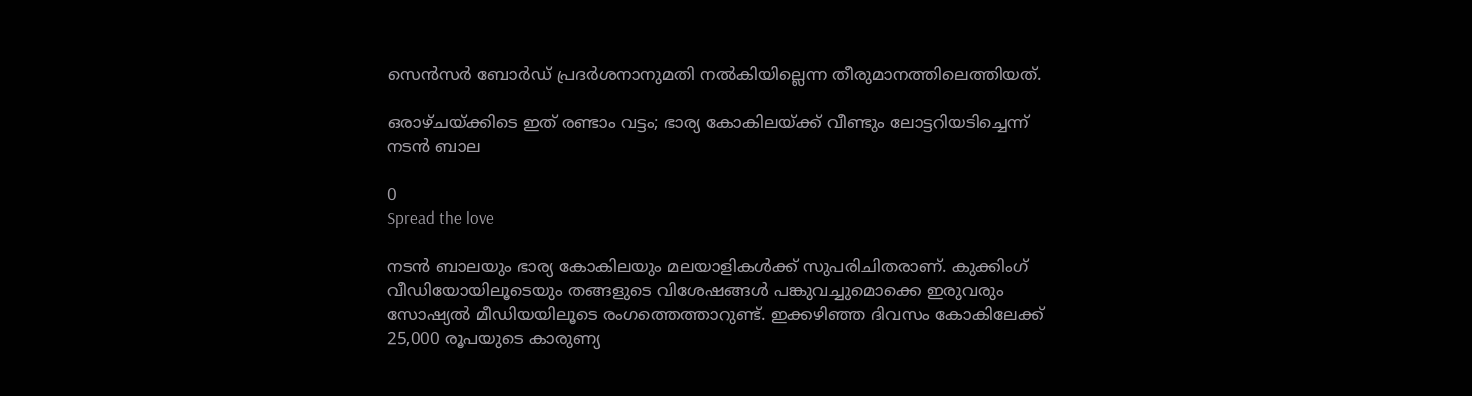സെൻസർ ബോർഡ് പ്രദർശനാനുമതി നൽകിയില്ലെന്ന തീരുമാനത്തിലെത്തിയത്.

ഒരാഴ്ചയ്ക്കിടെ ഇത് രണ്ടാം വട്ടം; ഭാര്യ കോകിലയ്ക്ക് വീണ്ടും ലോട്ടറിയടിച്ചെന്ന് നടൻ ബാല

0
Spread the love

നടൻ ബാലയും ഭാര്യ കോകിലയും മലയാളികൾക്ക് സുപരിചിതരാണ്. കുക്കിംഗ് വീഡിയോയിലൂടെയും തങ്ങളുടെ വിശേഷങ്ങൾ പങ്കുവച്ചുമൊക്കെ ഇരുവരും സോഷ്യൽ മീഡിയയിലൂടെ രംഗത്തെത്താറുണ്ട്. ഇക്കഴിഞ്ഞ ദിവസം കോകിലേക്ക് 25,000 രൂപയുടെ കാരുണ്യ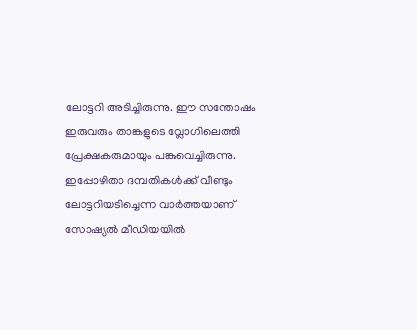ലോട്ടറി അടിച്ചിരുന്നു. ഈ സന്തോഷം ഇരുവരും താങ്കളുടെ വ്ലോഗിലെത്തി പ്രേക്ഷകരുമായും പങ്കുവെച്ചിരുന്നു. ഇപ്പോഴിതാ ദമ്പതികൾക്ക് വീണ്ടും ലോട്ടറിയടിച്ചെന്ന വാർത്തയാണ് സോഷ്യൽ മീഡിയയിൽ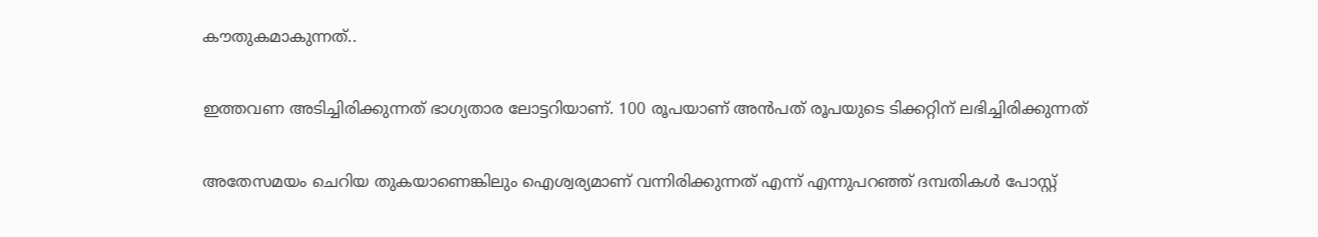കൗതുകമാകുന്നത്..

ഇത്തവണ അടിച്ചിരിക്കുന്നത് ഭാഗ്യതാര ലോട്ടറിയാണ്. 100 രൂപയാണ് അന്‍പത് രൂപയുടെ ടിക്കറ്റിന് ലഭിച്ചിരിക്കുന്നത്

അതേസമയം ചെറിയ തുകയാണെങ്കിലും ഐശ്വര്യമാണ് വന്നിരിക്കുന്നത് എന്ന് എന്നുപറഞ്ഞ് ദമ്പതികൾ പോസ്റ്റ്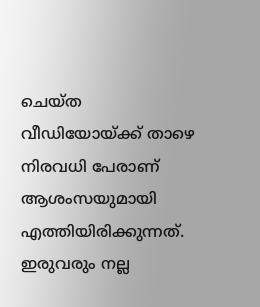ചെയ്ത വീഡിയോയ്ക്ക് താഴെ നിരവധി പേരാണ് ആശംസയുമായി എത്തിയിരിക്കുന്നത്. ഇരുവരും നല്ല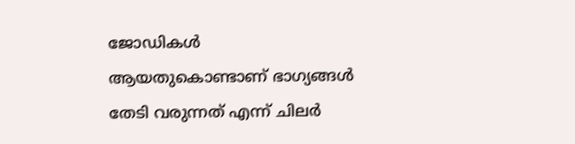ജോഡികൾ ആയതുകൊണ്ടാണ് ഭാഗ്യങ്ങൾ തേടി വരുന്നത് എന്ന് ചിലർ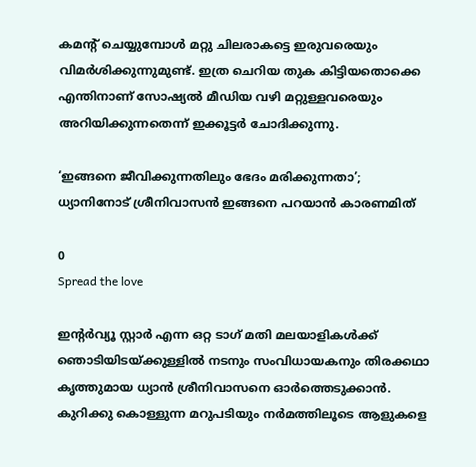കമന്റ് ചെയ്യുമ്പോൾ മറ്റു ചിലരാകട്ടെ ഇരുവരെയും വിമർശിക്കുന്നുമുണ്ട്. ഇത്ര ചെറിയ തുക കിട്ടിയതൊക്കെ എന്തിനാണ് സോഷ്യൽ മീഡിയ വഴി മറ്റുള്ളവരെയും അറിയിക്കുന്നതെന്ന് ഇക്കൂട്ടർ ചോദിക്കുന്നു.

‘ഇങ്ങനെ ജീവിക്കുന്നതിലും ഭേദം മരിക്കുന്നതാ’; ധ്യാനിനോട് ശ്രീനിവാസൻ ഇങ്ങനെ പറയാൻ കാരണമിത്

0
Spread the love

ഇന്റർവ്യൂ സ്റ്റാർ എന്ന ഒറ്റ ടാഗ് മതി മലയാളികൾക്ക് ഞൊടിയിടയ്ക്കുള്ളിൽ നടനും സംവിധായകനും തിരക്കഥാ കൃത്തുമായ ധ്യാൻ ശ്രീനിവാസനെ ഓർത്തെടുക്കാൻ. കുറിക്കു കൊള്ളുന്ന മറുപടിയും നർമത്തിലൂടെ ആളുകളെ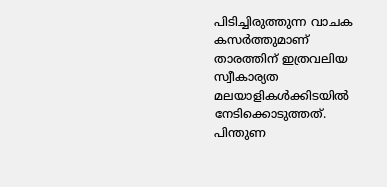പിടിച്ചിരുത്തുന്ന വാചക കസർത്തുമാണ് താരത്തിന് ഇത്രവലിയ സ്വീകാര്യത മലയാളികൾക്കിടയിൽ നേടിക്കൊടുത്തത്. പിന്തുണ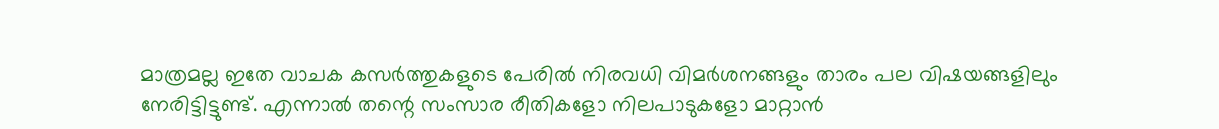മാത്രമല്ല ഇതേ വാചക കസർത്തുകളുടെ പേരിൽ നിരവധി വിമർശനങ്ങളും താരം പല വിഷയങ്ങളിലും നേരിട്ടിട്ടുണ്ട്. എന്നാൽ തന്റെ സംസാര രീതികളോ നിലപാടുകളോ മാറ്റാൻ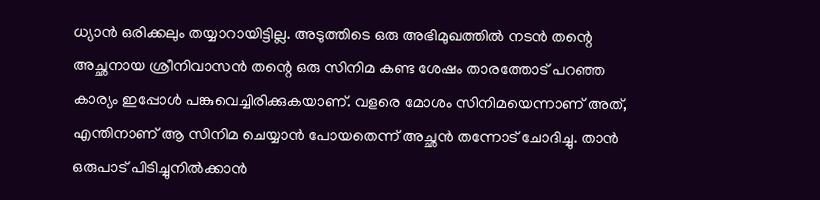ധ്യാൻ ഒരിക്കലും തയ്യാറായിട്ടില്ല. അടുത്തിടെ ഒരു അഭിമുഖത്തിൽ നടൻ തന്റെ അച്ഛനായ ശ്രീനിവാസൻ തന്റെ ഒരു സിനിമ കണ്ട ശേഷം താരത്തോട് പറഞ്ഞ കാര്യം ഇപ്പോൾ പങ്കുവെച്ചിരിക്കുകയാണ്. വളരെ മോശം സിനിമയെന്നാണ് അത്, എന്തിനാണ് ആ സിനിമ ചെയ്യാന്‍ പോയതെന്ന് അച്ഛൻ തന്നോട് ചോദിച്ചു. താന്‍ ഒരുപാട് പിടിച്ചുനില്‍ക്കാന്‍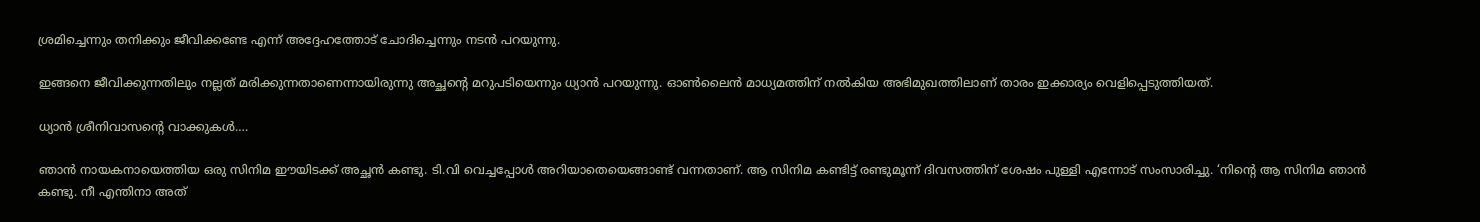ശ്രമിച്ചെന്നും തനിക്കും ജീവിക്കണ്ടേ എന്ന് അദ്ദേഹത്തോട് ചോദിച്ചെന്നും നടൻ പറയുന്നു.

ഇങ്ങനെ ജീവിക്കുന്നതിലും നല്ലത് മരിക്കുന്നതാണെന്നായിരുന്നു അച്ഛന്റെ മറുപടിയെന്നും ധ്യാൻ പറയുന്നു. ഓൺലൈൻ മാധ്യമത്തിന് നൽകിയ അഭിമുഖത്തിലാണ് താരം ഇക്കാര്യം വെളിപ്പെടുത്തിയത്.

ധ്യാൻ ശ്രീനിവാസന്റെ വാക്കുകൾ….

ഞാന്‍ നായകനായെത്തിയ ഒരു സിനിമ ഈയിടക്ക് അച്ഛന്‍ കണ്ടു. ടി.വി വെച്ചപ്പോള്‍ അറിയാതെയെങ്ങാണ്ട് വന്നതാണ്. ആ സിനിമ കണ്ടിട്ട് രണ്ടുമൂന്ന് ദിവസത്തിന് ശേഷം പുള്ളി എന്നോട് സംസാരിച്ചു. ‘നിന്റെ ആ സിനിമ ഞാന്‍ കണ്ടു. നീ എന്തിനാ അത്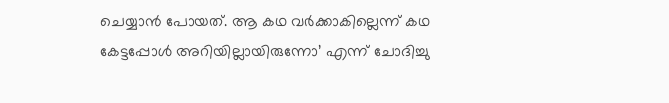ചെയ്യാന്‍ പോയത്. ആ കഥ വര്‍ക്കാകില്ലെന്ന് കഥ കേട്ടപ്പോള്‍ അറിയില്ലായിരുന്നോ’ എന്ന് ചോദിച്ചു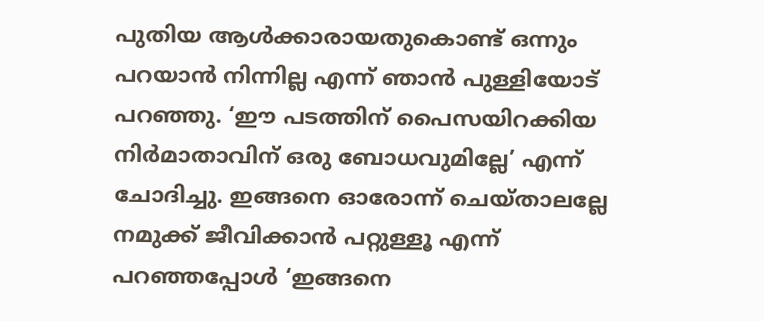പുതിയ ആള്‍ക്കാരായതുകൊണ്ട് ഒന്നും പറയാന്‍ നിന്നില്ല എന്ന് ഞാന്‍ പുള്ളിയോട് പറഞ്ഞു. ‘ഈ പടത്തിന് പൈസയിറക്കിയ നിര്‍മാതാവിന് ഒരു ബോധവുമില്ലേ’ എന്ന് ചോദിച്ചു. ഇങ്ങനെ ഓരോന്ന് ചെയ്താലല്ലേ നമുക്ക് ജീവിക്കാന്‍ പറ്റുള്ളൂ എന്ന് പറഞ്ഞപ്പോള്‍ ‘ഇങ്ങനെ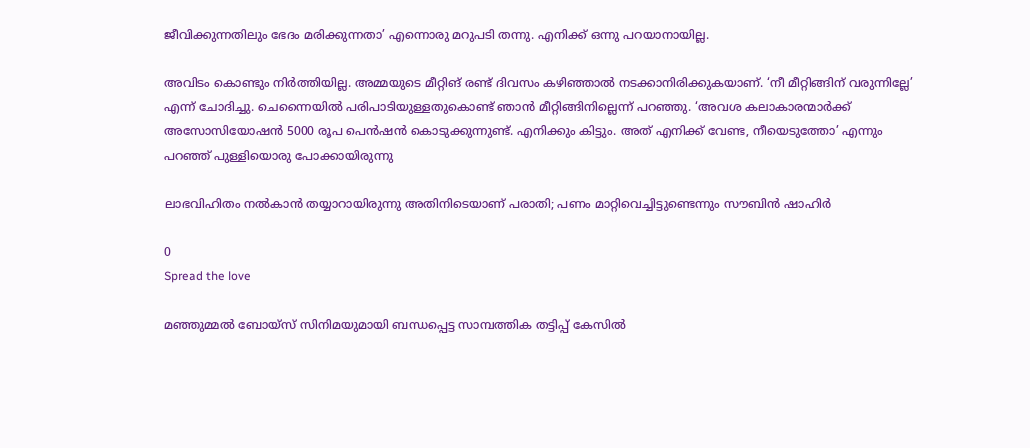ജീവിക്കുന്നതിലും ഭേദം മരിക്കുന്നതാ’ എന്നൊരു മറുപടി തന്നു. എനിക്ക് ഒന്നു പറയാനായില്ല.

അവിടം കൊണ്ടും നിര്‍ത്തിയില്ല. അമ്മയുടെ മീറ്റിങ് രണ്ട് ദിവസം കഴിഞ്ഞാല്‍ നടക്കാനിരിക്കുകയാണ്. ‘നീ മീറ്റിങ്ങിന് വരുന്നില്ലേ’ എന്ന് ചോദിച്ചു. ചെന്നൈയില്‍ പരിപാടിയുള്ളതുകൊണ്ട് ഞാന്‍ മീറ്റിങ്ങിനില്ലെന്ന് പറഞ്ഞു. ‘അവശ കലാകാരന്മാര്‍ക്ക് അസോസിയോഷന്‍ 5000 രൂപ പെന്‍ഷന്‍ കൊടുക്കുന്നുണ്ട്. എനിക്കും കിട്ടും. അത് എനിക്ക് വേണ്ട, നീയെടുത്തോ’ എന്നും പറഞ്ഞ് പുള്ളിയൊരു പോക്കായിരുന്നു

ലാഭവിഹിതം നല്‍കാന്‍ തയ്യാറായിരുന്നു അതിനിടെയാണ് പരാതി; പണം മാറ്റിവെച്ചിട്ടുണ്ടെന്നും സൗബിന്‍ ഷാഹിർ

0
Spread the love

മഞ്ഞുമ്മല്‍ ബോയ്‌സ് സിനിമയുമായി ബന്ധപ്പെട്ട സാമ്പത്തിക തട്ടിപ്പ് കേസില്‍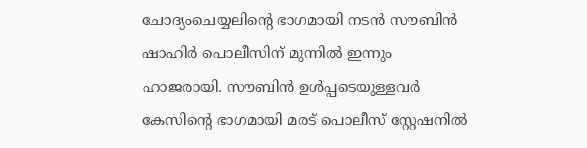ചോദ്യംചെയ്യലിൻ്റെ ഭാഗമായി നടന്‍ സൗബിന്‍ ഷാഹിര്‍ പൊലീസിന് മുന്നിൽ ഇന്നും ഹാജരായി. സൗബിന്‍ ഉൾപ്പടെയുള്ളവർ കേസിൻ്റെ ഭാഗമായി മരട് പൊലീസ് സ്റ്റേഷനിൽ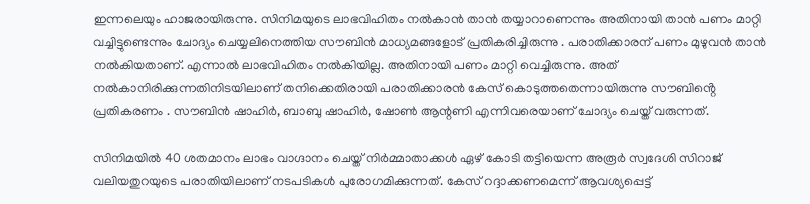ഇന്നലെയും ഹാജരായിരുന്നു. സിനിമയുടെ ലാഭവിഹിതം നല്‍കാന്‍ താന്‍ തയ്യാറാണെന്നും അതിനായി താന്‍ പണം മാറ്റി വച്ചിട്ടുണ്ടെന്നും ചോദ്യം ചെയ്യലിനെത്തിയ സൗബിൻ മാധ്യമങ്ങളോട് പ്രതികരിച്ചിരുന്നു . പരാതിക്കാരന് പണം മുഴുവന്‍ താന്‍ നല്‍കിയതാണ്. എന്നാൽ ലാഭവിഹിതം നൽകിയില്ല. അതിനായി പണം മാറ്റി വെച്ചിരുന്നു. അത് നൽകാനിരിക്കുന്നതിനിടയിലാണ് തനിക്കെതിരായി പരാതിക്കാരന്‍ കേസ് കൊടുത്തതെന്നായിരുന്നു സൗബിൻ്റെ പ്രതികരണം . സൗബിന്‍ ഷാഹിര്‍, ബാബു ഷാഹിര്‍, ഷോണ്‍ ആന്റണി എന്നിവരെയാണ് ചോദ്യം ചെയ്ത് വരുന്നത്.

സിനിമയില്‍ 40 ശതമാനം ലാഭം വാഗ്ദാനം ചെയ്ത് നിര്‍മ്മാതാക്കള്‍ ഏഴ് കോടി തട്ടിയെന്ന അരൂര്‍ സ്വദേശി സിറാജ് വലിയതുറയുടെ പരാതിയിലാണ് നടപടികൾ പുരോഗമിക്കുന്നത്. കേസ് റദ്ദാക്കണമെന്ന് ആവശ്യപ്പെട്ട്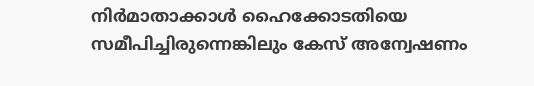നിര്‍മാതാക്കാള്‍ ഹൈക്കോടതിയെ സമീപിച്ചിരുന്നെങ്കിലും കേസ് അന്വേഷണം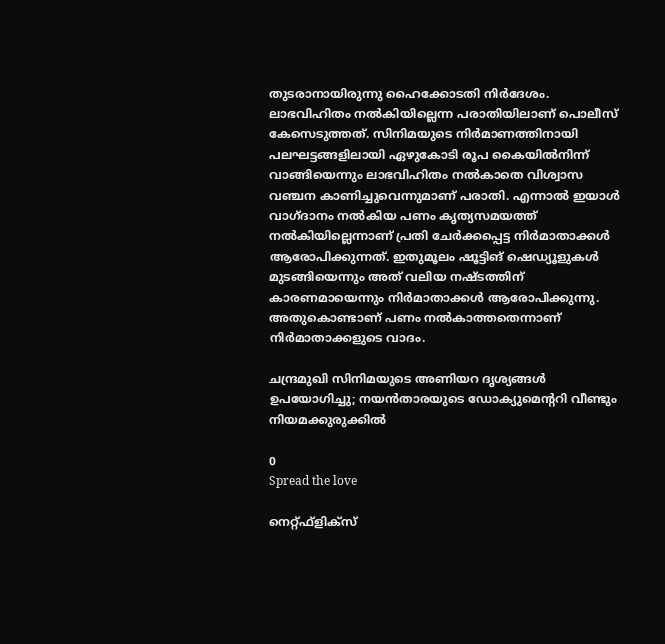തുടരാനായിരുന്നു ഹൈക്കോടതി നിര്‍ദേശം. ലാഭവിഹിതം നല്‍കിയില്ലെന്ന പരാതിയിലാണ് പൊലീസ് കേസെടുത്തത്. സിനിമയുടെ നിര്‍മാണത്തിനായി പലഘട്ടങ്ങളിലായി ഏഴുകോടി രൂപ കൈയില്‍നിന്ന് വാങ്ങിയെന്നും ലാഭവിഹിതം നല്‍കാതെ വിശ്വാസ വഞ്ചന കാണിച്ചുവെന്നുമാണ് പരാതി. എന്നാല്‍ ഇയാള്‍ വാഗ്ദാനം നല്‍കിയ പണം കൃത്യസമയത്ത് നല്‍കിയില്ലെന്നാണ് പ്രതി ചേർക്കപ്പെട്ട നിര്‍മാതാക്കള്‍ ആരോപിക്കുന്നത്. ഇതുമൂലം ഷൂട്ടിങ് ഷെഡ്യൂളുകള്‍ മുടങ്ങിയെന്നും അത് വലിയ നഷ്ടത്തിന് കാരണമായെന്നും നിര്‍മാതാക്കള്‍ ആരോപിക്കുന്നു. അതുകൊണ്ടാണ് പണം നല്‍കാത്തതെന്നാണ് നിര്‍മാതാക്കളുടെ വാദം.

ചന്ദ്രമുഖി സിനിമയുടെ അണിയറ ദൃശ്യങ്ങള്‍ ഉപയോഗിച്ചു; നയൻതാരയുടെ ഡോക്യുമെന്ററി വീണ്ടും നിയമക്കുരുക്കില്‍

0
Spread the love

നെറ്റ്ഫ്ളിക്സ്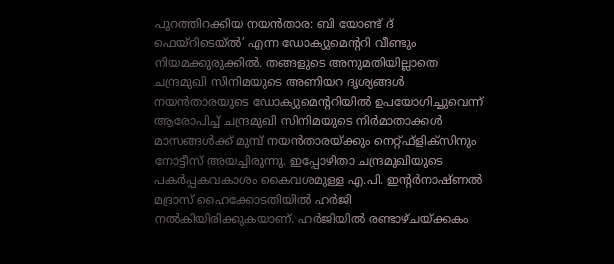പുറത്തിറക്കിയ നയന്‍താര: ബി യോണ്ട് ദ് ഫെയ്റിടെയ്ല്‍’ എന്ന ഡോക്യുമെന്ററി വീണ്ടും നിയമക്കുരുക്കില്‍. തങ്ങളുടെ അനുമതിയില്ലാതെ ചന്ദ്രമുഖി സിനിമയുടെ അണിയറ ദൃശ്യങ്ങള്‍ നയന്‍താരയുടെ ഡോക്യുമെന്ററിയില്‍ ഉപയോഗിച്ചുവെന്ന് ആരോപിച്ച് ചന്ദ്രമുഖി സിനിമയുടെ നിര്‍മാതാക്കള്‍ മാസങ്ങള്‍ക്ക് മുമ്പ് നയന്‍താരയ്ക്കും നെറ്റ്ഫ്ളിക്സിനും നോട്ടീസ് അയച്ചിരുന്നു. ഇപ്പോഴിതാ ചന്ദ്രമുഖിയുടെ പകര്‍പ്പകവകാശം കൈവശമുള്ള എ.പി. ഇന്റര്‍നാഷ്ണല്‍ മദ്രാസ് ഹൈക്കോടതിയില്‍ ഹര്‍ജി നല്‍കിയിരിക്കുകയാണ്. ഹര്‍ജിയില്‍ രണ്ടാഴ്ചയ്ക്കകം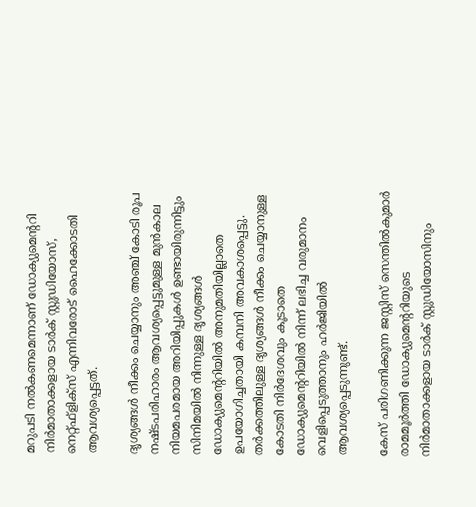മറുപടി നല്‍കണമെന്നാണ് ഡോക്യുമെന്ററി നിര്‍മാതാക്കളായ ടാര്‍ക് സ്റ്റുഡിയോസ്, നെറ്റ്ഫ്ളിക്സ് എന്നിവരോട് ഹൈക്കോടതി ആവശ്യപ്പെട്ടത്.

ദൃശ്യങ്ങള്‍ നീക്കം ചെയ്യാനും അഞ്ച് കോടി രൂപ നഷ്ടപരിഹാരം ആവശ്യപ്പെട്ടുമുള്ള മുന്‍കാല നിയമപരമായ അറിയിപ്പുകള്‍ ഉണ്ടായിരുന്നിട്ടും സിനിമയില്‍ നിന്നുള്ള ദൃശ്യങ്ങള്‍ ഡോക്യുമെന്ററിയില്‍ അനുമതിയില്ലാതെ ഉപയോഗിച്ചതായി കമ്പനി അവകാശപ്പെട്ടു. തര്‍ക്കത്തിലുള്ള ദൃശ്യങ്ങള്‍ നീക്കം ചെയ്യാനുള്ള കോടതി നിര്‍ദേശവും കൂടാതെ ഡോക്യുമെന്ററിയില്‍ നിന്ന് ലഭിച്ച വരുമാനം വെളിപ്പെടുത്താനും ഹര്‍ജിയില്‍ ആവശ്യപ്പെടുന്നുണ്ട്.

കേസ് പരിഗണിക്കുന്ന ജസ്റ്റിസ് സെന്തില്‍കുമാര്‍ രാമമൂര്‍ത്തി ഡോക്യുമെന്ററിയുടെ നിര്‍മാതാക്കളായ ടാര്‍ക് സ്റ്റുഡിയോസിനും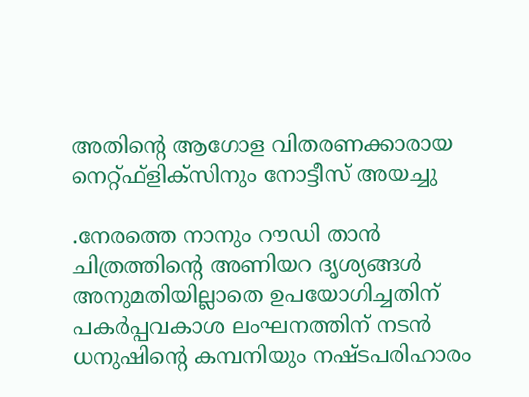അതിന്റെ ആഗോള വിതരണക്കാരായ നെറ്റ്ഫ്‌ളിക്‌സിനും നോട്ടീസ് അയച്ചു

.നേരത്തെ നാനും റൗഡി താന്‍ ചിത്രത്തിന്റെ അണിയറ ദൃശ്യങ്ങള്‍ അനുമതിയില്ലാതെ ഉപയോഗിച്ചതിന് പകര്‍പ്പവകാശ ലംഘനത്തിന് നടന്‍ ധനുഷിന്റെ കമ്പനിയും നഷ്ടപരിഹാരം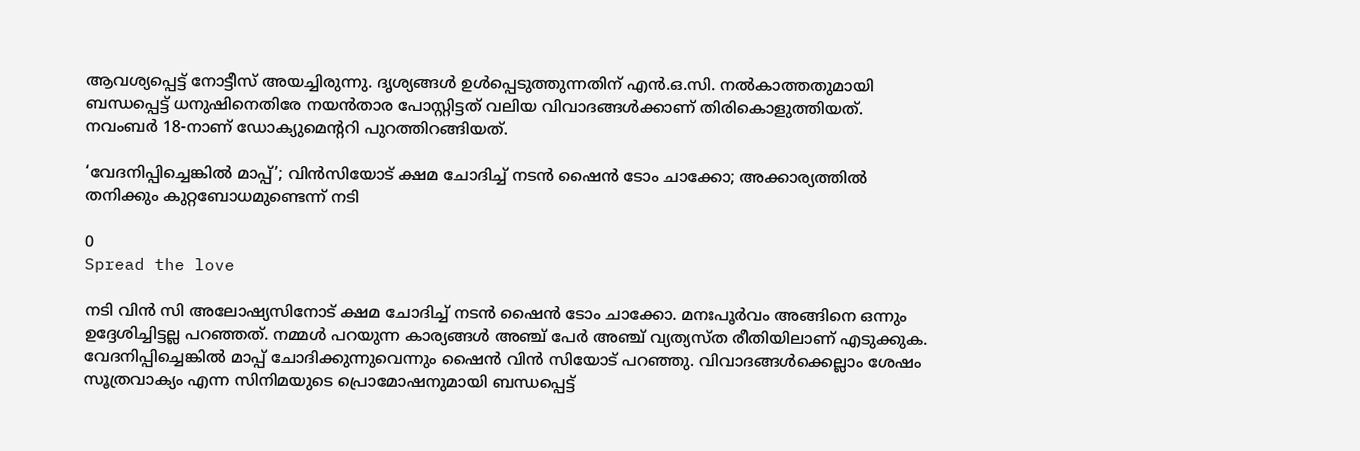ആവശ്യപ്പെട്ട് നോട്ടീസ് അയച്ചിരുന്നു. ദൃശ്യങ്ങള്‍ ഉള്‍പ്പെടുത്തുന്നതിന് എന്‍.ഒ.സി. നല്‍കാത്തതുമായി ബന്ധപ്പെട്ട് ധനുഷിനെതിരേ നയന്‍താര പോസ്റ്റിട്ടത് വലിയ വിവാദങ്ങള്‍ക്കാണ് തിരികൊളുത്തിയത്. നവംബര്‍ 18-നാണ് ഡോക്യുമെന്ററി പുറത്തിറങ്ങിയത്.

‘വേദനിപ്പിച്ചെങ്കിൽ മാപ്പ്’; വിൻസിയോട് ക്ഷമ ചോദിച്ച് നടന്‍ ഷൈന്‍ ടോം ചാക്കോ; അക്കാര്യത്തിൽ തനിക്കും കുറ്റബോധമുണ്ടെന്ന് നടി

0
Spread the love

നടി വിൻ സി അലോഷ്യസിനോട് ക്ഷമ ചോദിച്ച് നടന്‍ ഷൈന്‍ ടോം ചാക്കോ. മനഃപൂർവം അങ്ങിനെ ഒന്നും ഉദ്ദേശിച്ചിട്ടല്ല പറഞ്ഞത്. നമ്മൾ പറയുന്ന കാര്യങ്ങൾ അഞ്ച് പേർ അഞ്ച് വ്യത്യസ്ത രീതിയിലാണ് എടുക്കുക. വേദനിപ്പിച്ചെങ്കിൽ മാപ്പ് ചോദിക്കുന്നുവെന്നും ഷൈൻ വിൻ സിയോട് പറഞ്ഞു. വിവാദങ്ങൾക്കെല്ലാം ശേഷം സൂത്രവാക്യം എന്ന സിനിമയുടെ പ്രൊമോഷനുമായി ബന്ധപ്പെട്ട്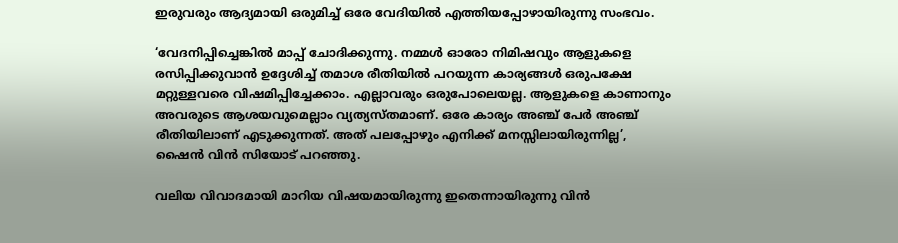ഇരുവരും ആദ്യമായി ഒരുമിച്ച് ഒരേ വേദിയിൽ എത്തിയപ്പോഴായിരുന്നു സംഭവം.

‘വേദനിപ്പിച്ചെങ്കിൽ മാപ്പ് ചോദിക്കുന്നു. നമ്മള്‍ ഓരോ നിമിഷവും ആളുകളെ രസിപ്പിക്കുവാൻ ഉദ്ദേശിച്ച് തമാശ രീതിയിൽ പറയുന്ന കാര്യങ്ങൾ ഒരുപക്ഷേ മറ്റുള്ളവരെ വിഷമിപ്പിച്ചേക്കാം. എല്ലാവരും ഒരുപോലെയല്ല. ആളുകളെ കാണാനും അവരുടെ ആശയവുമെല്ലാം വ്യത്യസ്തമാണ്. ഒരേ കാര്യം അഞ്ച് പേര്‍ അഞ്ച് രീതിയിലാണ് എടുക്കുന്നത്. അത് പലപ്പോഴും എനിക്ക് മനസ്സിലായിരുന്നില്ല’, ഷൈൻ വിൻ സിയോട് പറഞ്ഞു.

വലിയ വിവാദമായി മാറിയ വിഷയമായിരുന്നു ഇതെന്നായിരുന്നു വിൻ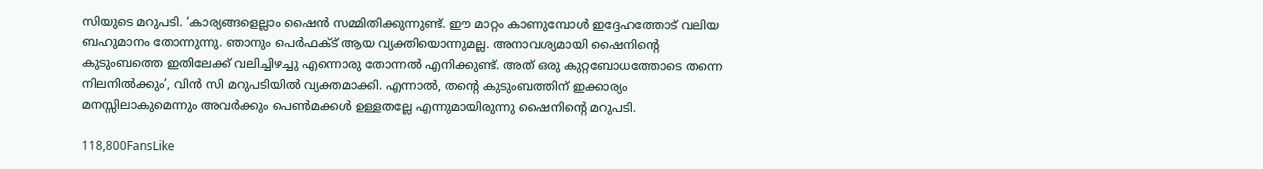സിയുടെ മറുപടി. ‘കാര്യങ്ങളെല്ലാം ഷൈൻ സമ്മിതിക്കുന്നുണ്ട്. ഈ മാറ്റം കാണുമ്പോൾ ഇദ്ദേഹത്തോട് വലിയ ബഹുമാനം തോന്നുന്നു. ഞാനും പെർഫക്ട് ആയ വ്യക്തിയൊന്നുമല്ല. അനാവശ്യമായി ഷൈനിന്റെ കുടുംബത്തെ ഇതിലേക്ക് വലിച്ചിഴച്ചു എന്നൊരു തോന്നൽ എനിക്കുണ്ട്. അത് ഒരു കുറ്റബോധത്തോടെ തന്നെ നിലനിൽക്കും’, വിൻ സി മറുപടിയിൽ വ്യക്തമാക്കി. എന്നാൽ, തന്റെ കുടുംബത്തിന് ഇക്കാര്യം മനസ്സിലാകുമെന്നും അവർക്കും പെൺമക്കൾ ഉള്ളതല്ലേ എന്നുമായിരുന്നു ഷൈനിന്റെ മറുപടി.

118,800FansLike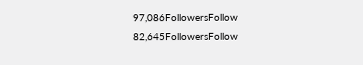97,086FollowersFollow
82,645FollowersFollow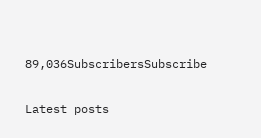89,036SubscribersSubscribe

Latest posts